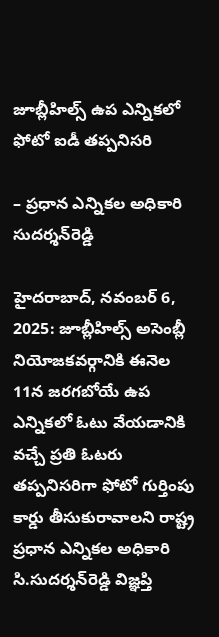జూబ్లీహిల్స్‌ ఉప ఎన్నికలో ఫోటో ఐడీ తప్పనిసరి

– ప్రధాన ఎన్నికల అధికారి సుదర్శన్‌రెడ్డి

హైదరాబాద్‌, నవంబర్‌ 6, 2025: జూబ్లీహిల్స్‌ అసెంబ్లీ నియోజకవర్గానికి ఈనెల 11న జరగబోయే ఉప ఎన్నికలో ఓటు వేయడానికి వచ్చే ప్రతి ఓటరు తప్పనిసరిగా ఫోటో గుర్తింపు కార్డు తీసుకురావాలని రాష్ట్ర ప్రధాన ఎన్నికల అధికారి సి.సుదర్శన్‌రెడ్డి విజ్ఞప్తి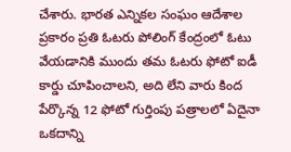చేశారు. భారత ఎన్నికల సంఘం ఆదేశాల ప్రకారం ప్రతి ఓటరు పోలింగ్‌ కేంద్రంలో ఓటు వేయడానికి ముందు తమ ఓటరు ఫోటో ఐడీ కార్డు చూపించాలని, అది లేని వారు కింద పేర్కొన్న 12 ఫోటో గుర్తింపు పత్రాలలో ఏదైనా ఒకదాన్ని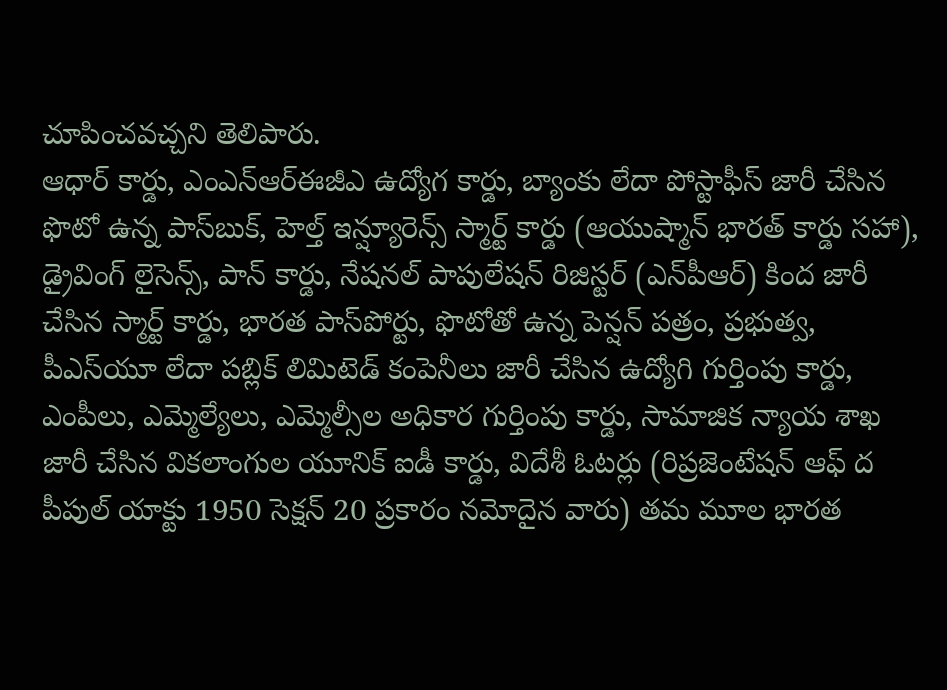చూపించవచ్చని తెలిపారు.
ఆధార్‌ కార్డు, ఎంఎన్‌ఆర్‌ఈజీఎ ఉద్యోగ కార్డు, బ్యాంకు లేదా పోస్టాఫీస్‌ జారీ చేసిన ఫొటో ఉన్న పాస్‌బుక్‌, హెల్త్‌ ఇన్ష్యూరెన్స్‌ స్మార్ట్‌ కార్డు (ఆయుష్మాన్‌ భారత్‌ కార్డు సహా), డ్రైవింగ్‌ లైసెన్స్‌, పాన్‌ కార్డు, నేషనల్‌ పాపులేషన్‌ రిజిస్టర్‌ (ఎన్‌పీఆర్‌) కింద జారీ చేసిన స్మార్ట్‌ కార్డు, భారత పాస్‌పోర్టు, ఫొటోతో ఉన్న పెన్షన్‌ పత్రం, ప్రభుత్వ, పీఎస్‌యూ లేదా పబ్లిక్‌ లిమిటెడ్‌ కంపెనీలు జారీ చేసిన ఉద్యోగి గుర్తింపు కార్డు, ఎంపీలు, ఎమ్మెల్యేలు, ఎమ్మెల్సీల అధికార గుర్తింపు కార్డు, సామాజిక న్యాయ శాఖ జారీ చేసిన వికలాంగుల యూనిక్‌ ఐడీ కార్డు, విదేశీ ఓటర్లు (రిప్రజెంటేషన్‌ ఆఫ్‌ ద పీపుల్‌ యాక్టు 1950 సెక్షన్‌ 20 ప్రకారం నమోదైన వారు) తమ మూల భారత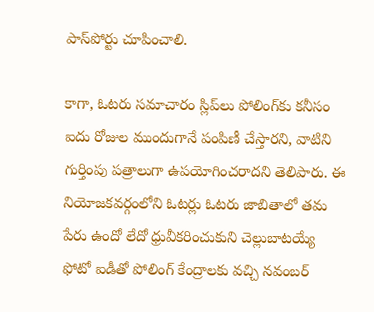పాస్‌పోర్టు చూపించాలి.

కాగా, ఓటరు సమాచారం స్లిప్‌లు పోలింగ్‌కు కనీసం ఐదు రోజుల ముందుగానే పంపిణీ చేస్తారని, వాటిని గుర్తింపు పత్రాలుగా ఉపయోగించరాదని తెలిపారు. ఈ నియోజకవర్గంలోని ఓటర్లు ఓటరు జాబితాలో తమ పేరు ఉందో లేదో ధ్రువీకరించుకుని చెల్లుబాటయ్యే ఫోటో ఐడీతో పోలింగ్‌ కేంద్రాలకు వచ్చి నవంబర్‌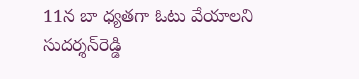11న బా ధ్యతగా ఓటు వేయాలని సుదర్శన్‌రెడ్డి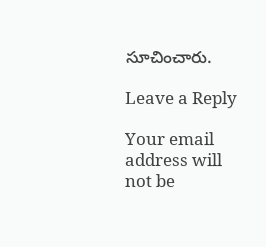సూచించారు.

Leave a Reply

Your email address will not be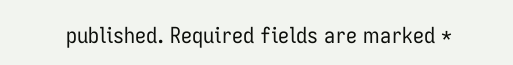published. Required fields are marked *